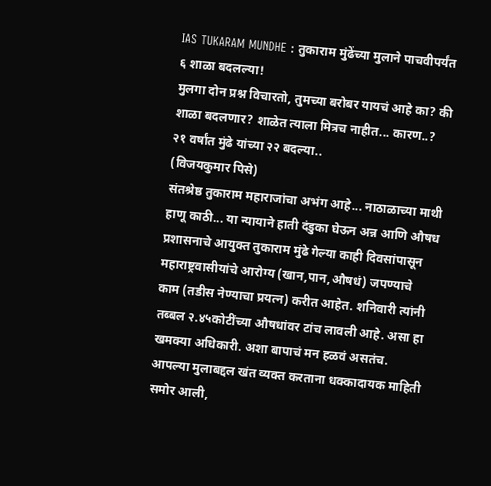IAS TUKARAM MUNDHE : तुकाराम मुंढेंच्या मुलाने पाचवीपर्यंत ६ शाळा बदलल्या!
मुलगा दोन प्रश्न विचारतो, तुमच्या बरोबर यायचं आहे का? की शाळा बदलणार? शाळेत त्याला मित्रच नाहीत... कारण..? २१ वर्षांत मुंढे यांच्या २२ बदल्या..
(विजयकुमार पिसे)
संतश्रेष्ठ तुकाराम महाराजांचा अभंग आहे... नाठाळाच्या माथी हाणू काठी... या न्यायाने हाती दंडुका घेऊन अन्न आणि औषध प्रशासनाचे आयुक्त तुकाराम मुंढे गेल्या काही दिवसांपासून महाराष्ट्रवासीयांचे आरोग्य (खान,पान,औषधं) जपण्याचे काम (तडीस नेण्याचा प्रयत्न) करीत आहेत. शनिवारी त्यांनी तब्बल २.४५कोटींच्या औषधांवर टांच लावली आहे. असा हा खमक्या अधिकारी. अशा बापाचं मन हळवं असतंच. आपल्या मुलाबद्दल खंत व्यक्त करताना धक्कादायक माहिती समोर आली,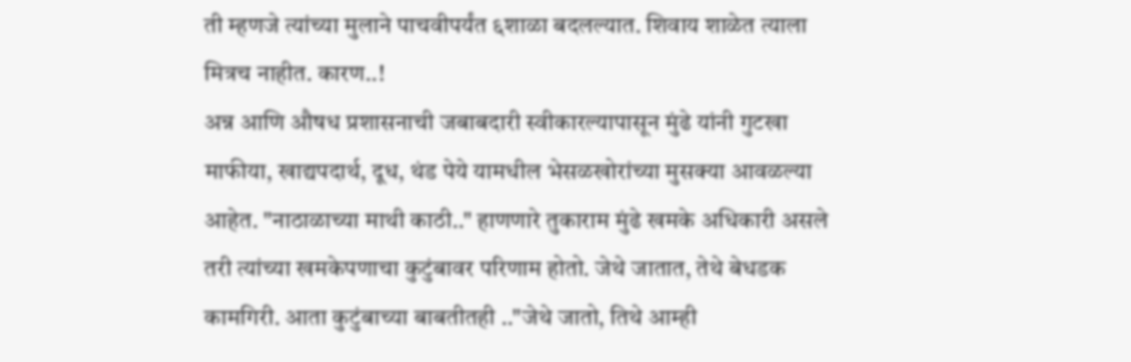ती म्हणजे त्यांच्या मुलाने पाचवीपर्यंत ६शाळा बदलल्यात. शिवाय शाळेत त्याला मित्रच नाहीत. कारण..!
अन्न आणि औषध प्रशासनाची जबाबदारी स्वीकारल्यापासून मुंढे यांनी गुटखा माफीया, खाद्यपदार्थ, दूध, थंड पेये यामधील भेसळखोरांच्या मुसक्या आवळल्या आहेत. "नाठाळाच्या माथी काठी.." हाणणारे तुकाराम मुंढे खमके अधिकारी असले तरी त्यांच्या खमकेपणाचा कुटुंबावर परिणाम होतो. जेथे जातात, तेथे बेधडक कामगिरी. आता कुटुंबाच्या बाबतीतही .."जेथे जातो, तिथे आम्ही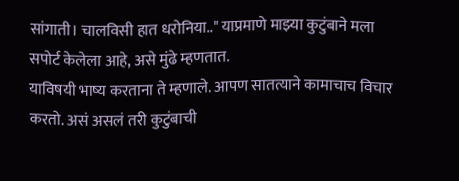सांगाती। चालविसी हात धरोनिया.." याप्रमाणे माझ्या कुटुंबाने मला सपोर्ट केलेला आहे, असे मुंढे म्हणतात.
याविषयी भाष्य करताना ते म्हणाले. आपण सातत्याने कामाचाच विचार करतो. असं असलं तरी कुटुंबाची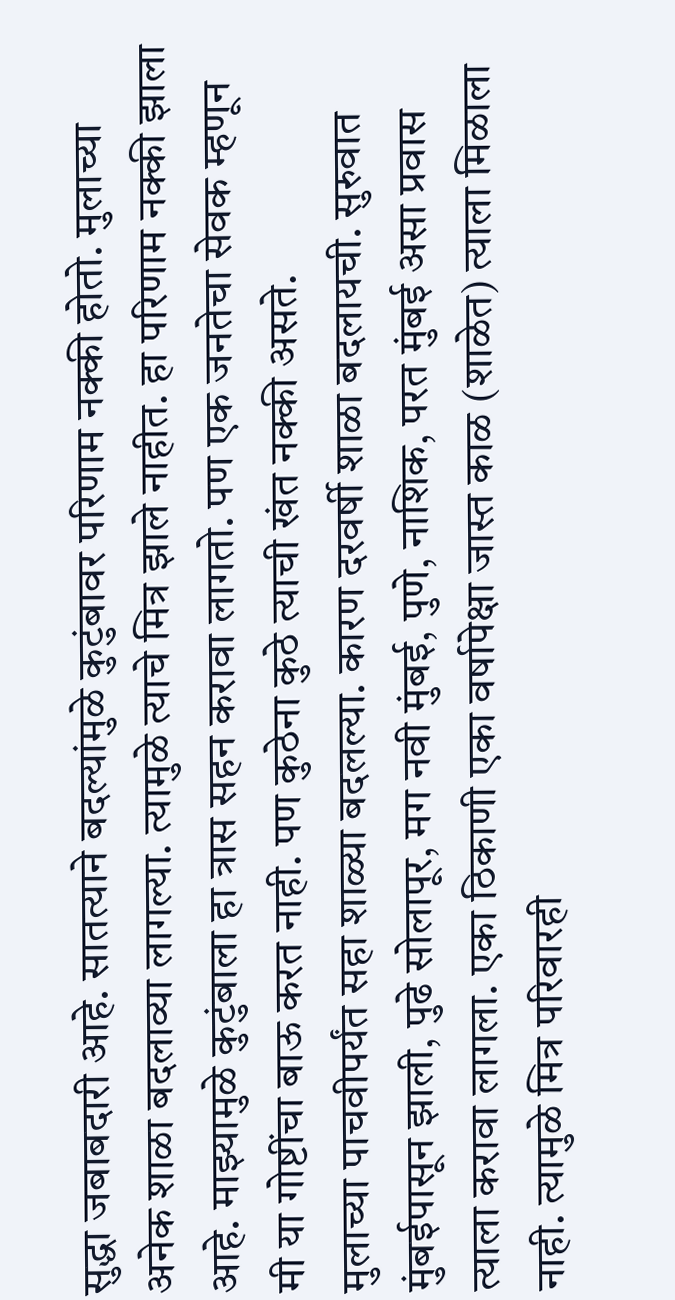सुद्धा जबाबदारी आहे. सातत्याने बदल्यांमुळे कुटुंबावर परिणाम नक्की होतो. मुलाच्या अनेक शाळा बदलाव्या लागल्या. त्यामुळे त्याचे मित्र झाले नाहीत. हा परिणाम नक्की झाला आहे. माझ्यामुळे कुटुंबाला हा त्रास सहन करावा लागतो. पण एक जनतेचा सेवक म्हणून मी या गोष्टींचा बाऊ करत नाही. पण कुठेना कुठे त्याची खंत नक्की असते.
मुलाच्या पाचवीपर्यंत सहा शाळ्या बदलल्या. कारण दरवर्षी शाळा बदलायची. सुरुवात मुंबईपासून झाली, पुढे सोलापूर, मग नवी मुंबई, पुणे, नाशिक, परत मुंबई असा प्रवास त्याला करावा लागला. एका ठिकाणी एका वर्षापेक्षा जास्त काळ (शाळेत) त्याला मिळाला नाही. त्यामुळे मित्र परिवारही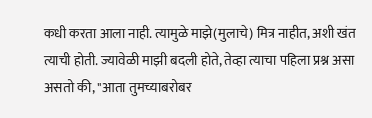कधी करता आला नाही. त्यामुळे माझे(मुलाचे) मित्र नाहीत, अशी खंत त्याची होती. ज्यावेळी माझी बदली होते, तेव्हा त्याचा पहिला प्रश्न असा असतो की, "आता तुमच्याबरोबर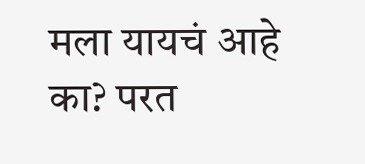मला यायचं आहे का? परत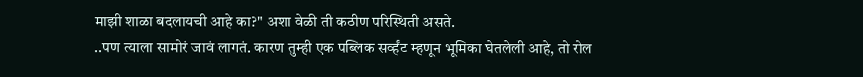माझी शाळा बदलायची आहे का?" अशा वेळी ती कठीण परिस्थिती असते.
..पण त्याला सामोरं जावं लागतं. कारण तुम्ही एक पब्लिक सर्व्हंट म्हणून भूमिका घेतलेली आहे, तो रोल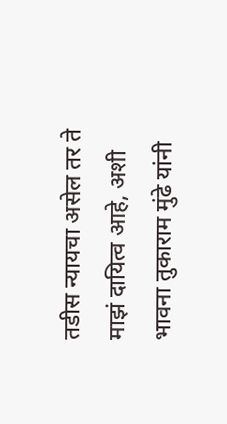तडीस न्यायचा असेल तर ते माझं दायित्व आहे, अशी भावना तुकाराम मुंढे यांनी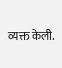व्यक्त केली.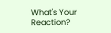What's Your Reaction?